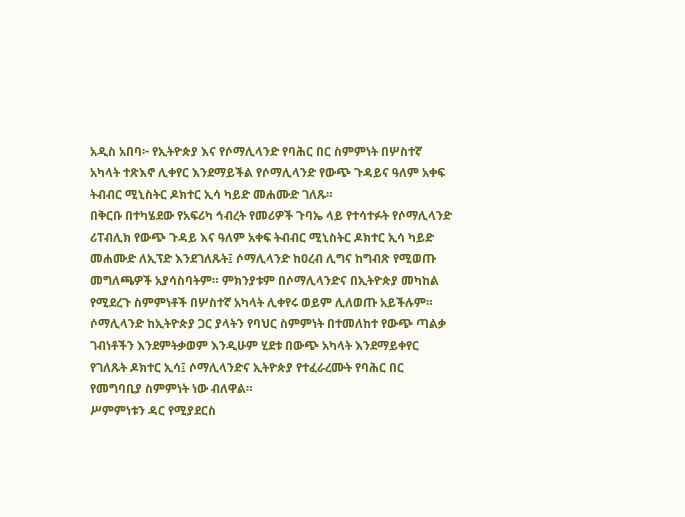አዲስ አበባ፦ የኢትዮጵያ እና የሶማሊላንድ የባሕር በር ስምምነት በሦስተኛ አካላት ተጽእኖ ሊቀየር እንደማይችል የሶማሊላንድ የውጭ ጉዳይና ዓለም አቀፍ ትብብር ሚኒስትር ዶክተር ኢሳ ካይድ መሐሙድ ገለጹ።
በቅርቡ በተካሄደው የአፍሪካ ኅብረት የመሪዎች ጉባኤ ላይ የተሳተፉት የሶማሊላንድ ሪፐብሊክ የውጭ ጉዳይ እና ዓለም አቀፍ ትብብር ሚኒስትር ዶክተር ኢሳ ካይድ መሐሙድ ለኢፕድ እንደገለጹት፤ ሶማሊላንድ ከዐረብ ሊግና ከግብጽ የሚወጡ መግለጫዎች አያሳስባትም። ምክንያቱም በሶማሊላንድና በኢትዮጵያ መካከል የሚደረጉ ስምምነቶች በሦስተኛ አካላት ሊቀየሩ ወይም ሊለወጡ አይችሉም።
ሶማሊላንድ ከኢትዮጵያ ጋር ያላትን የባህር ስምምነት በተመለከተ የውጭ ጣልቃ ገብነቶችን እንደምትቃወም እንዲሁም ሂደቱ በውጭ አካላት እንደማይቀየር የገለጹት ዶክተር ኢሳ፤ ሶማሊላንድና ኢትዮጵያ የተፈራረሙት የባሕር በር የመግባቢያ ስምምነት ነው ብለዋል።
ሥምምነቱን ዳር የሚያደርስ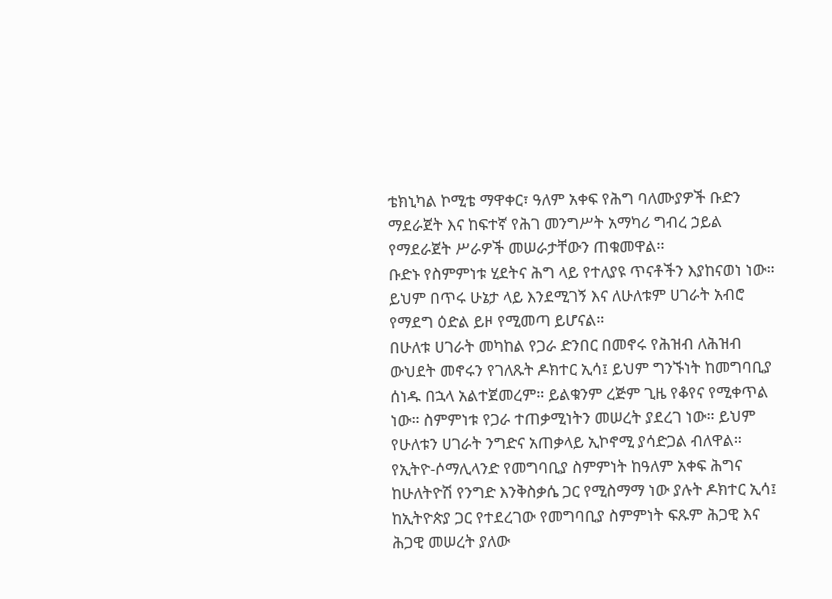ቴክኒካል ኮሚቴ ማዋቀር፣ ዓለም አቀፍ የሕግ ባለሙያዎች ቡድን ማደራጀት እና ከፍተኛ የሕገ መንግሥት አማካሪ ግብረ ኃይል የማደራጀት ሥራዎች መሠራታቸውን ጠቁመዋል፡፡
ቡድኑ የስምምነቱ ሂደትና ሕግ ላይ የተለያዩ ጥናቶችን እያከናወነ ነው። ይህም በጥሩ ሁኔታ ላይ እንደሚገኝ እና ለሁለቱም ሀገራት አብሮ የማደግ ዕድል ይዞ የሚመጣ ይሆናል።
በሁለቱ ሀገራት መካከል የጋራ ድንበር በመኖሩ የሕዝብ ለሕዝብ ውህደት መኖሩን የገለጹት ዶክተር ኢሳ፤ ይህም ግንኙነት ከመግባቢያ ሰነዱ በኋላ አልተጀመረም። ይልቁንም ረጅም ጊዜ የቆየና የሚቀጥል ነው። ስምምነቱ የጋራ ተጠቃሚነትን መሠረት ያደረገ ነው። ይህም የሁለቱን ሀገራት ንግድና አጠቃላይ ኢኮኖሚ ያሳድጋል ብለዋል።
የኢትዮ-ሶማሊላንድ የመግባቢያ ስምምነት ከዓለም አቀፍ ሕግና ከሁለትዮሽ የንግድ እንቅስቃሴ ጋር የሚስማማ ነው ያሉት ዶክተር ኢሳ፤ ከኢትዮጵያ ጋር የተደረገው የመግባቢያ ስምምነት ፍጹም ሕጋዊ እና ሕጋዊ መሠረት ያለው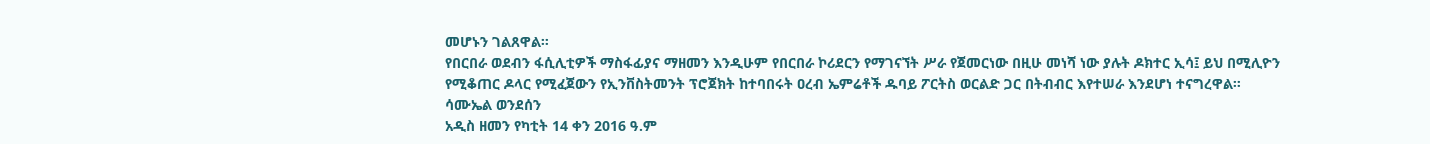መሆኑን ገልጸዋል።
የበርበራ ወደብን ፋሲሊቲዎች ማስፋፊያና ማዘመን እንዲሁም የበርበራ ኮሪደርን የማገናኘት ሥራ የጀመርነው በዚሁ መነሻ ነው ያሉት ዶክተር ኢሳ፤ ይህ በሚሊዮን የሚቆጠር ዶላር የሚፈጀውን የኢንቨስትመንት ፕሮጀክት ከተባበሩት ዐረብ ኤምሬቶች ዱባይ ፖርትስ ወርልድ ጋር በትብብር እየተሠራ እንደሆነ ተናግረዋል።
ሳሙኤል ወንደሰን
አዲስ ዘመን የካቲት 14 ቀን 2016 ዓ.ም